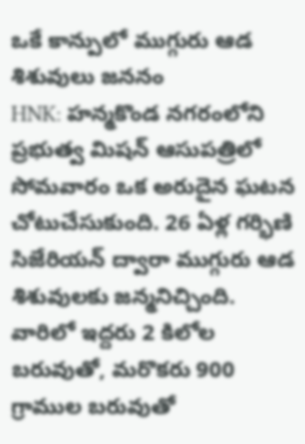ఒకే కాన్పులో ముగ్గురు ఆడ శిశువులు జననం
HNK: హన్మకొండ నగరంలోని ప్రభుత్వ మిషన్ ఆసుపత్రిలో సోమవారం ఒక అరుదైన ఘటన చోటుచేసుకుంది. 26 ఏళ్ల గర్భిణి సిజేరియన్ ద్వారా ముగ్గురు ఆడ శిశువులకు జన్మనిచ్చింది. వారిలో ఇద్దరు 2 కిలోల బరువుతో, మరొకరు 900 గ్రాముల బరువుతో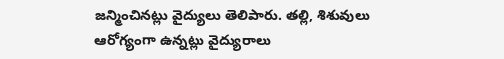జన్మించినట్లు వైద్యులు తెలిపారు. తల్లి, శిశువులు ఆరోగ్యంగా ఉన్నట్లు వైద్యురాలు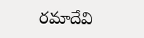రమాదేవి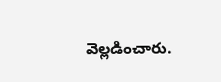వెల్లడించారు.